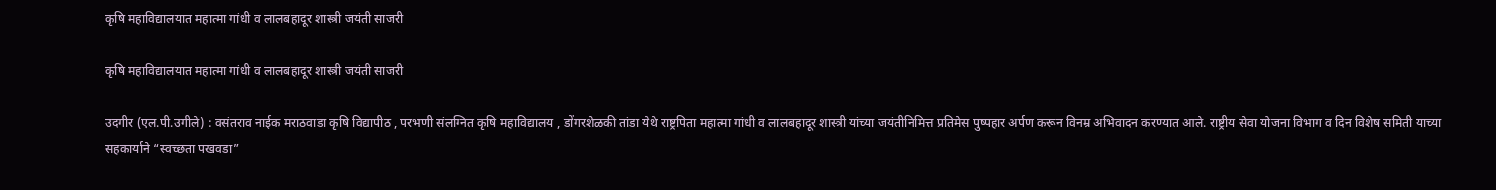कृषि महाविद्यालयात महात्मा गांधी व लालबहादूर शास्त्री जयंती साजरी

कृषि महाविद्यालयात महात्मा गांधी व लालबहादूर शास्त्री जयंती साजरी

उदगीर (एल.पी.उगीले) : वसंतराव नाईक मराठवाडा कृषि विद्यापीठ , परभणी संलग्नित कृषि महाविद्यालय , डोंगरशेळकी तांडा येथे राष्ट्रपिता महात्मा गांधी व लालबहादूर शास्त्री यांच्या जयंतीनिमित्त प्रतिमेस पुष्पहार अर्पण करून विनम्र अभिवादन करण्यात आले. राष्ट्रीय सेवा योजना विभाग व दिन विशेष समिती याच्या सहकार्याने “स्वच्छता पखवडा”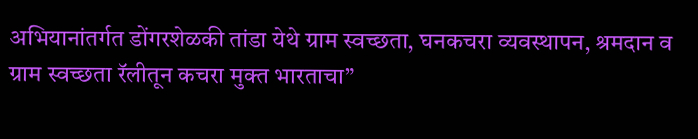अभियानांतर्गत डोंगरशेळकी तांडा येथे ग्राम स्वच्छता, घनकचरा व्यवस्थापन, श्रमदान व ग्राम स्वच्छता रॅलीतून कचरा मुक्त भारताचा”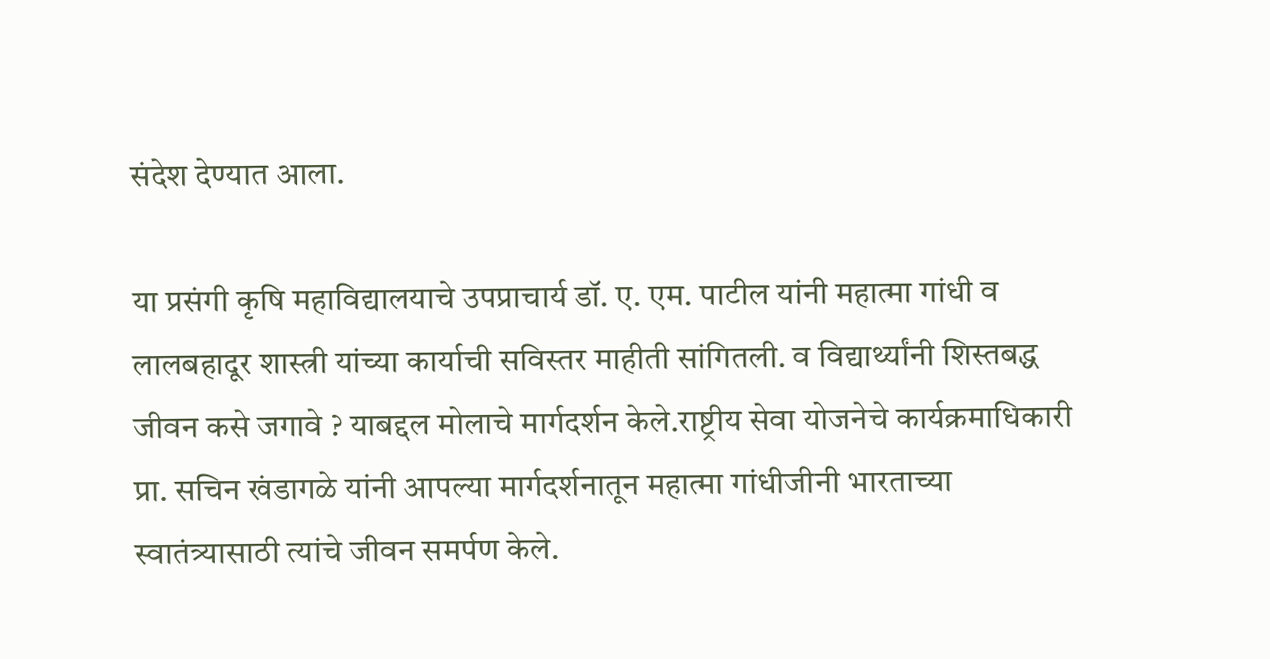संदेश देण्यात आला.

या प्रसंगी कृषि महाविद्यालयाचे उपप्राचार्य डॉ. ए. एम. पाटील यांनी महात्मा गांधी व लालबहादूर शास्त्री यांच्या कार्याची सविस्तर माहीती सांगितली. व विद्यार्थ्यांनी शिस्तबद्ध जीवन कसे जगावे ? याबद्दल मोलाचे मार्गदर्शन केले.राष्ट्रीय सेवा योजनेचे कार्यक्रमाधिकारी प्रा. सचिन खंडागळे यांनी आपल्या मार्गदर्शनातून महात्मा गांधीजीनी भारताच्या स्वातंत्र्यासाठी त्यांचे जीवन समर्पण केले.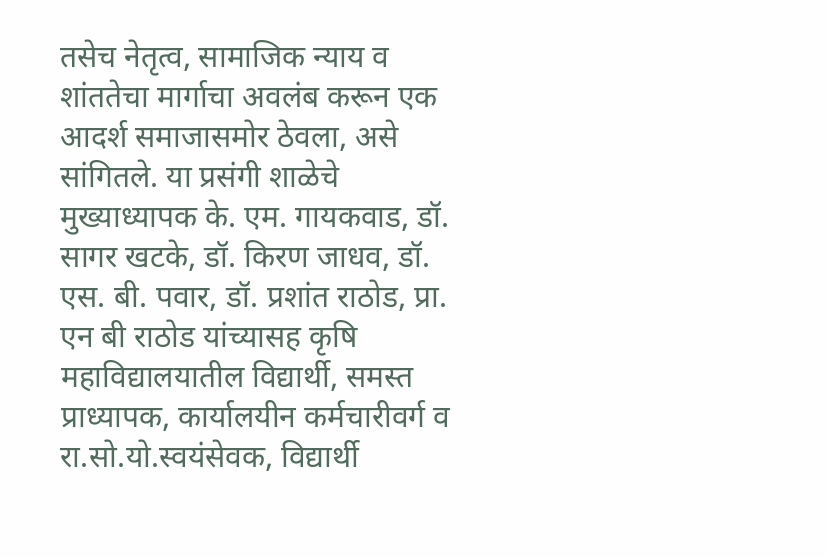तसेच नेतृत्व, सामाजिक न्याय व शांततेचा मार्गाचा अवलंब करून एक आदर्श समाजासमोर ठेवला, असे सांगितले. या प्रसंगी शाळेचे मुख्याध्यापक के. एम. गायकवाड, डॉ. सागर खटके, डॉ. किरण जाधव, डॉ. एस. बी. पवार, डॉ. प्रशांत राठोड, प्रा. एन बी राठोड यांच्यासह कृषि महाविद्यालयातील विद्यार्थी, समस्त प्राध्यापक, कार्यालयीन कर्मचारीवर्ग व रा.सो.यो.स्वयंसेवक, विद्यार्थी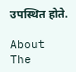उपस्थित होते.

About The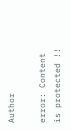Author

error: Content is protected !!